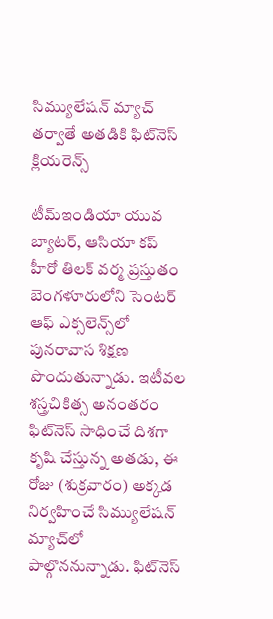సిమ్యులేషన్‌ మ్యాచ్‌ తర్వాతే అతడికి ఫిట్‌నెస్‌ క్లియరెన్స్‌

టీమ్‌ఇండియా యువ బ్యాటర్‌, ఆసియా కప్‌ హీరో తిలక్‌ వర్మ ప్రస్తుతం బెంగళూరులోని సెంటర్‌ ఆఫ్‌ ఎక్సలెన్స్‌లో పునరావాస శిక్షణ పొందుతున్నాడు. ఇటీవల శస్త్రచికిత్స అనంతరం ఫిట్‌నెస్‌ సాధించే దిశగా కృషి చేస్తున్న అతడు, ఈ రోజు (శుక్రవారం) అక్కడ నిర్వహించే సిమ్యులేషన్‌ మ్యాచ్‌లో పాల్గొననున్నాడు. ఫిట్‌నెస్‌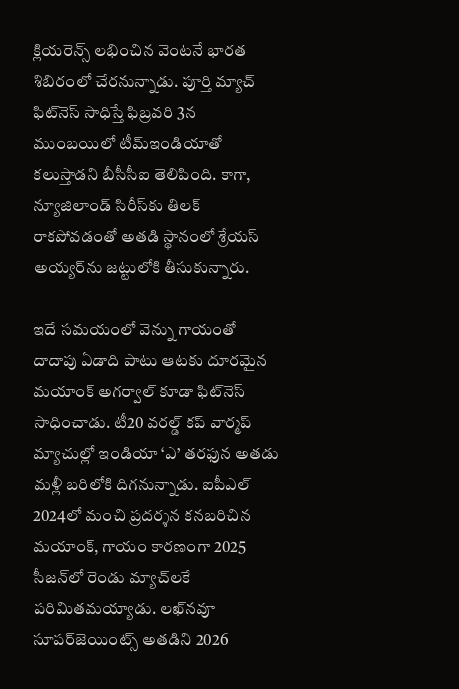క్లియరెన్స్‌ లభించిన వెంటనే భారత శిబిరంలో చేరనున్నాడు. పూర్తి మ్యాచ్‌ ఫిట్‌నెస్‌ సాధిస్తే ఫిబ్రవరి 3న ముంబయిలో టీమ్‌ఇండియాతో కలుస్తాడని బీసీసీఐ తెలిపింది. కాగా, న్యూజిలాండ్‌ సిరీస్‌కు తిలక్‌ రాకపోవడంతో అతడి స్థానంలో శ్రేయస్‌ అయ్యర్‌ను జట్టులోకి తీసుకున్నారు.

ఇదే సమయంలో వెన్ను గాయంతో దాదాపు ఏడాది పాటు ఆటకు దూరమైన మయాంక్‌ అగర్వాల్‌ కూడా ఫిట్‌నెస్‌ సాధించాడు. టీ20 వరల్డ్‌ కప్‌ వార్మప్‌ మ్యాచుల్లో ఇండియా ‘ఎ’ తరఫున అతడు మళ్లీ బరిలోకి దిగనున్నాడు. ఐపీఎల్‌ 2024లో మంచి ప్రదర్శన కనబరిచిన మయాంక్‌, గాయం కారణంగా 2025 సీజన్‌లో రెండు మ్యాచ్‌లకే పరిమితమయ్యాడు. లఖ్‌నవూ సూపర్‌జెయింట్స్‌ అతడిని 2026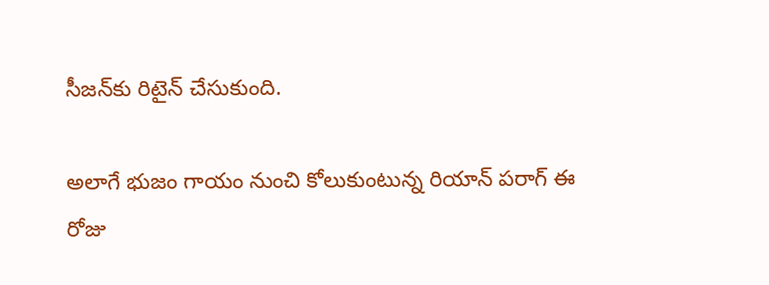సీజన్‌కు రిటైన్‌ చేసుకుంది.

అలాగే భుజం గాయం నుంచి కోలుకుంటున్న రియాన్‌ పరాగ్‌ ఈ రోజు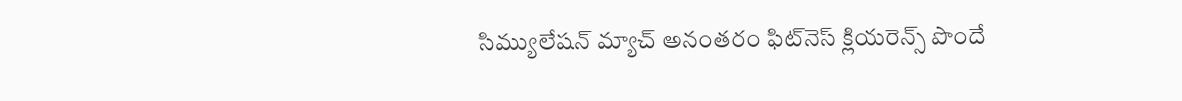సిమ్యులేషన్‌ మ్యాచ్‌ అనంతరం ఫిట్‌నెస్‌ క్లియరెన్స్‌ పొందే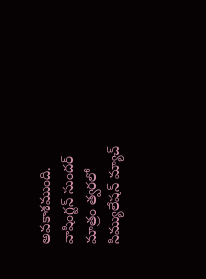అవకాశముంది. వాషింగ్టన్‌ సుందర్‌ మాత్రం త్వరలో సిమ్యులేషన్‌ మ్యాచ్‌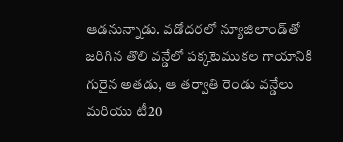ఆడనున్నాడు. వడోదరలో న్యూజిలాండ్‌తో జరిగిన తొలి వన్డేలో పక్కటెముకల గాయానికి గురైన అతడు, ఆ తర్వాతి రెండు వన్డేలు మరియు టీ20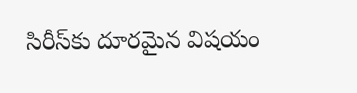సిరీస్‌కు దూరమైన విషయం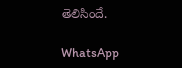తెలిసిందే.

WhatsApp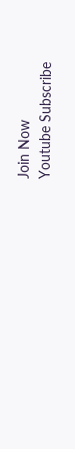Join Now
Youtube Subscribe